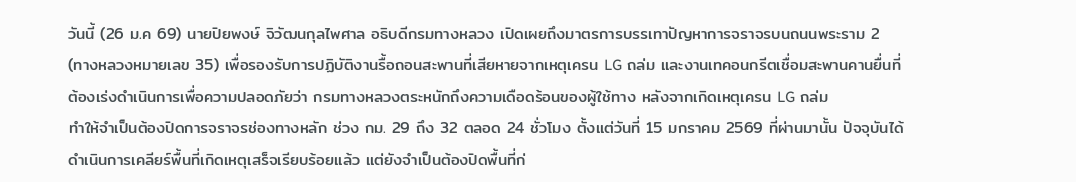วันนี้ (26 ม.ค 69) นายปิยพงษ์ จิวัฒนกุลไพศาล อธิบดีกรมทางหลวง เปิดเผยถึงมาตรการบรรเทาปัญหาการจราจรบนถนนพระราม 2 (ทางหลวงหมายเลข 35) เพื่อรองรับการปฏิบัติงานรื้อถอนสะพานที่เสียหายจากเหตุเครน LG ถล่ม และงานเทคอนกรีตเชื่อมสะพานคานยื่นที่ต้องเร่งดำเนินการเพื่อความปลอดภัยว่า กรมทางหลวงตระหนักถึงความเดือดร้อนของผู้ใช้ทาง หลังจากเกิดเหตุเครน LG ถล่ม
ทำให้จำเป็นต้องปิดการจราจรช่องทางหลัก ช่วง กม. 29 ถึง 32 ตลอด 24 ชั่วโมง ตั้งแต่วันที่ 15 มกราคม 2569 ที่ผ่านมานั้น ปัจจุบันได้ดำเนินการเคลียร์พื้นที่เกิดเหตุเสร็จเรียบร้อยแล้ว แต่ยังจำเป็นต้องปิดพื้นที่ก่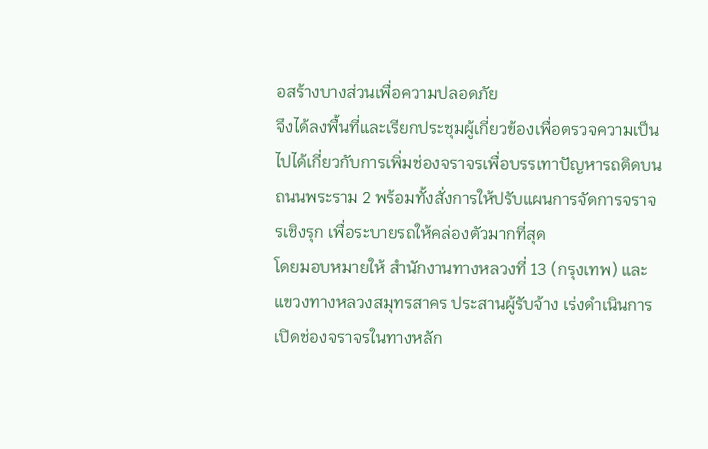อสร้างบางส่วนเพื่อความปลอดภัย
จึงได้ลงพื้นที่และเรียกประชุมผู้เกี่ยวข้องเพื่อตรวจความเป็นไปได้เกี่ยวกับการเพิ่มช่องจราจรเพื่อบรรเทาปัญหารถติดบนถนนพระราม 2 พร้อมทั้งสั่งการให้ปรับแผนการจัดการจราจรเชิงรุก เพื่อระบายรถให้คล่องตัวมากที่สุด
โดยมอบหมายให้ สำนักงานทางหลวงที่ 13 (กรุงเทพ) และแขวงทางหลวงสมุทรสาคร ประสานผู้รับจ้าง เร่งดำเนินการเปิดช่องจราจรในทางหลัก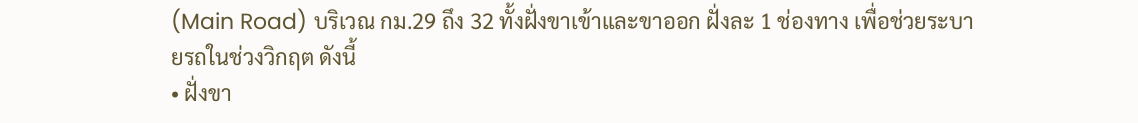(Main Road) บริเวณ กม.29 ถึง 32 ทั้งฝั่งขาเข้าและขาออก ฝั่งละ 1 ช่องทาง เพื่อช่วยระบายรถในช่วงวิกฤต ดังนี้
• ฝั่งขา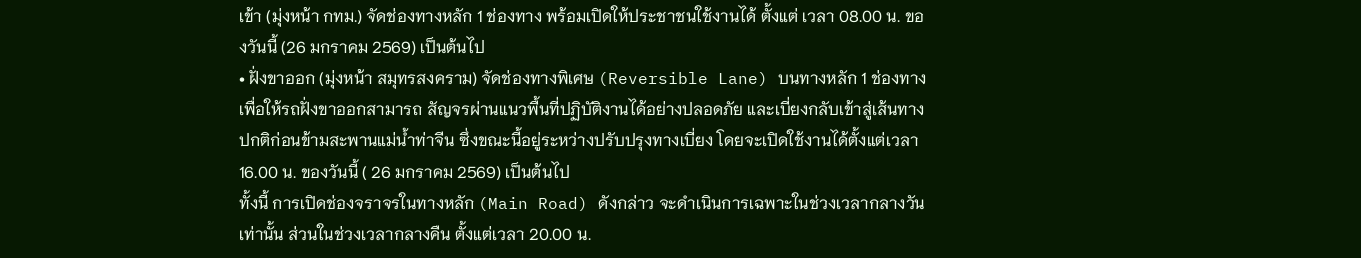เข้า (มุ่งหน้า กทม.) จัดช่องทางหลัก 1 ช่องทาง พร้อมเปิดให้ประชาชนใช้งานได้ ตั้งแต่ เวลา 08.00 น. ของวันนี้ (26 มกราคม 2569) เป็นต้นไป
• ฝั่งขาออก (มุ่งหน้า สมุทรสงคราม) จัดช่องทางพิเศษ (Reversible Lane) บนทางหลัก 1 ช่องทาง เพื่อให้รถฝั่งขาออกสามารถ สัญจรผ่านแนวพื้นที่ปฏิบัติงานได้อย่างปลอดภัย และเบี่ยงกลับเข้าสู่เส้นทางปกติก่อนข้ามสะพานแม่น้ำท่าจีน ซึ่งขณะนี้อยู่ระหว่างปรับปรุงทางเบี่ยง โดยจะเปิดใช้งานได้ตั้งแต่เวลา 16.00 น. ของวันนี้ ( 26 มกราคม 2569) เป็นต้นไป
ทั้งนี้ การเปิดช่องจราจรในทางหลัก (Main Road) ดังกล่าว จะดำเนินการเฉพาะในช่วงเวลากลางวันเท่านั้น ส่วนในช่วงเวลากลางคืน ตั้งแต่เวลา 20.00 น.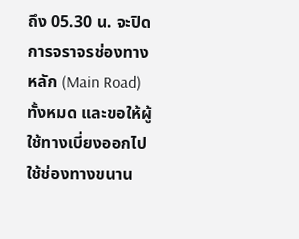ถึง 05.30 น. จะปิดการจราจรช่องทางหลัก (Main Road) ทั้งหมด และขอให้ผู้ใช้ทางเบี่ยงออกไปใช้ช่องทางขนาน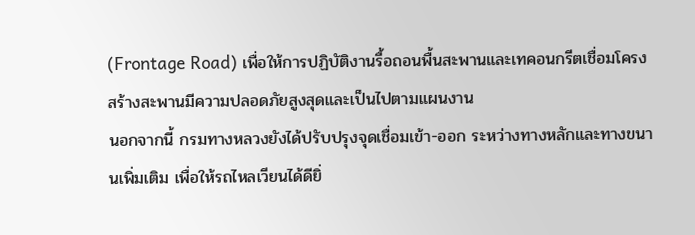(Frontage Road) เพื่อให้การปฏิบัติงานรื้อถอนพื้นสะพานและเทคอนกรีตเชื่อมโครงสร้างสะพานมีความปลอดภัยสูงสุดและเป็นไปตามแผนงาน
นอกจากนี้ กรมทางหลวงยังได้ปรับปรุงจุดเชื่อมเข้า-ออก ระหว่างทางหลักและทางขนานเพิ่มเติม เพื่อให้รถไหลเวียนได้ดียิ่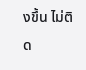งขึ้น ไม่ติด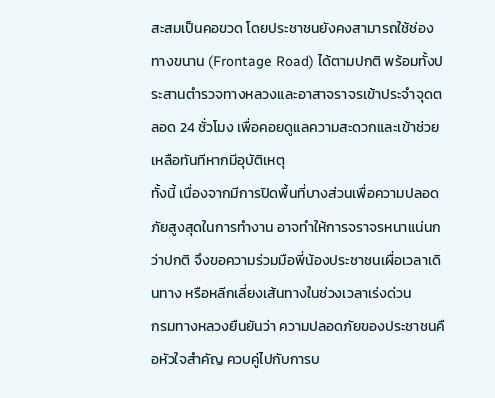สะสมเป็นคอขวด โดยประชาชนยังคงสามารถใช้ช่องทางขนาน (Frontage Road) ได้ตามปกติ พร้อมทั้งประสานตำรวจทางหลวงและอาสาจราจรเข้าประจำจุดตลอด 24 ชั่วโมง เพื่อคอยดูแลความสะดวกและเข้าช่วยเหลือทันทีหากมีอุบัติเหตุ
ทั้งนี้ เนื่องจากมีการปิดพื้นที่บางส่วนเพื่อความปลอดภัยสูงสุดในการทำงาน อาจทำให้การจราจรหนาแน่นกว่าปกติ จึงขอความร่วมมือพี่น้องประชาชนเผื่อเวลาเดินทาง หรือหลีกเลี่ยงเส้นทางในช่วงเวลาเร่งด่วน
กรมทางหลวงยืนยันว่า ความปลอดภัยของประชาชนคือหัวใจสำคัญ ควบคู่ไปกับการบ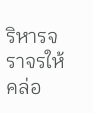ริหารจราจรให้คล่อ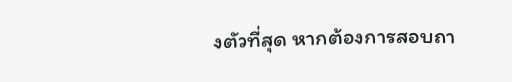งตัวที่สุด หากต้องการสอบถา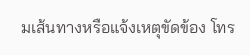มเส้นทางหรือแจ้งเหตุขัดข้อง โทร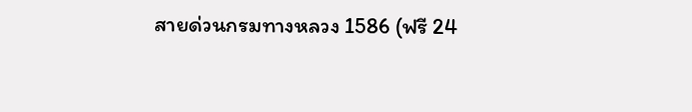สายด่วนกรมทางหลวง 1586 (ฟรี 24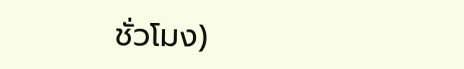ชั่วโมง)